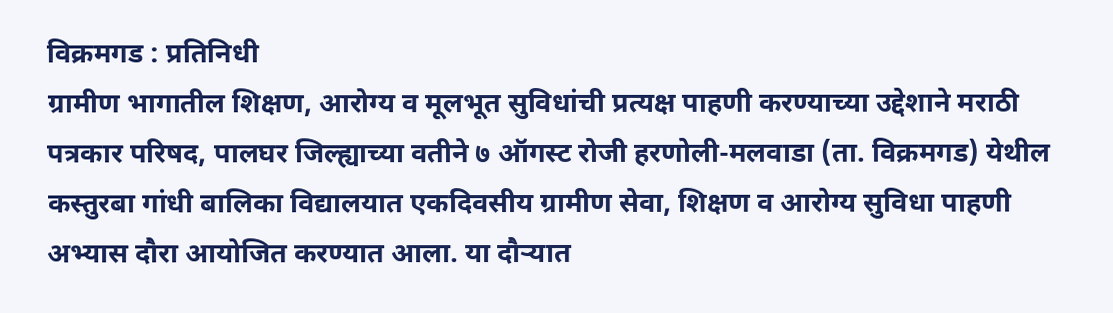विक्रमगड : प्रतिनिधी
ग्रामीण भागातील शिक्षण, आरोग्य व मूलभूत सुविधांची प्रत्यक्ष पाहणी करण्याच्या उद्देशाने मराठी पत्रकार परिषद, पालघर जिल्ह्याच्या वतीने ७ ऑगस्ट रोजी हरणोली-मलवाडा (ता. विक्रमगड) येथील कस्तुरबा गांधी बालिका विद्यालयात एकदिवसीय ग्रामीण सेवा, शिक्षण व आरोग्य सुविधा पाहणी अभ्यास दौरा आयोजित करण्यात आला. या दौऱ्यात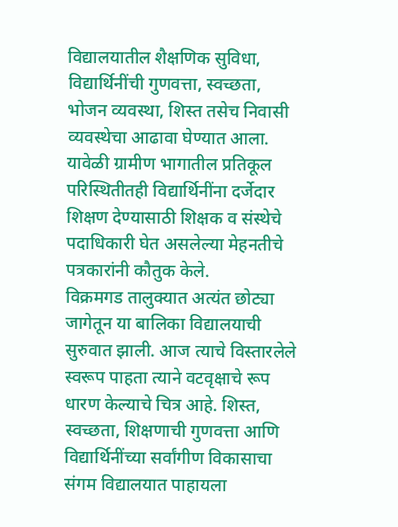विद्यालयातील शैक्षणिक सुविधा, विद्यार्थिनींची गुणवत्ता, स्वच्छता, भोजन व्यवस्था, शिस्त तसेच निवासी व्यवस्थेचा आढावा घेण्यात आला. यावेळी ग्रामीण भागातील प्रतिकूल परिस्थितीतही विद्यार्थिनींना दर्जेदार शिक्षण देण्यासाठी शिक्षक व संस्थेचे पदाधिकारी घेत असलेल्या मेहनतीचे पत्रकारांनी कौतुक केले.
विक्रमगड तालुक्यात अत्यंत छोट्या जागेतून या बालिका विद्यालयाची सुरुवात झाली. आज त्याचे विस्तारलेले स्वरूप पाहता त्याने वटवृक्षाचे रूप धारण केल्याचे चित्र आहे. शिस्त, स्वच्छता, शिक्षणाची गुणवत्ता आणि विद्यार्थिनींच्या सर्वांगीण विकासाचा संगम विद्यालयात पाहायला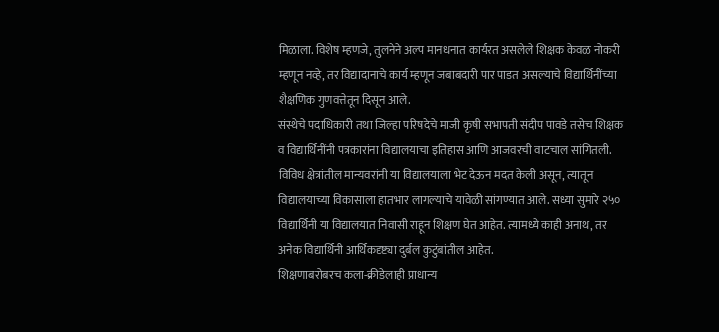मिळाला. विशेष म्हणजे, तुलनेने अल्प मानधनात कार्यरत असलेले शिक्षक केवळ नोकरी म्हणून नव्हे, तर विद्यादानाचे कार्य म्हणून जबाबदारी पार पाडत असल्याचे विद्यार्थिनींच्या शैक्षणिक गुणवत्तेतून दिसून आले.
संस्थेचे पदाधिकारी तथा जिल्हा परिषदेचे माजी कृषी सभापती संदीप पावडे तसेच शिक्षक व विद्यार्थिनींनी पत्रकारांना विद्यालयाचा इतिहास आणि आजवरची वाटचाल सांगितली. विविध क्षेत्रांतील मान्यवरांनी या विद्यालयाला भेट देऊन मदत केली असून, त्यातून विद्यालयाच्या विकासाला हातभार लागल्याचे यावेळी सांगण्यात आले. सध्या सुमारे २५० विद्यार्थिनी या विद्यालयात निवासी राहून शिक्षण घेत आहेत. त्यामध्ये काही अनाथ, तर अनेक विद्यार्थिनी आर्थिकदृष्ट्या दुर्बल कुटुंबांतील आहेत.
शिक्षणाबरोबरच कला-क्रीडेलाही प्राधान्य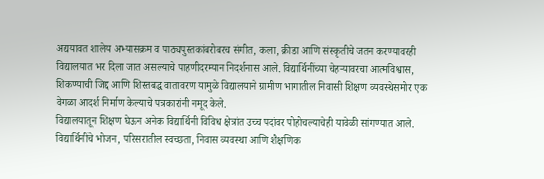अद्ययावत शालेय अभ्यासक्रम व पाठ्यपुस्तकांबरोबरच संगीत, कला, क्रीडा आणि संस्कृतीचे जतन करण्यावरही विद्यालयात भर दिला जात असल्याचे पाहणीदरम्यान निदर्शनास आले. विद्यार्थिनींच्या चेहऱ्यावरचा आत्मविश्वास, शिकण्याची जिद्द आणि शिस्तबद्ध वातावरण यामुळे विद्यालयाने ग्रामीण भागातील निवासी शिक्षण व्यवस्थेसमोर एक वेगळा आदर्श निर्माण केल्याचे पत्रकारांनी नमूद केले.
विद्यालयातून शिक्षण घेऊन अनेक विद्यार्थिनी विविध क्षेत्रांत उच्च पदांवर पोहोचल्याचेही यावेळी सांगण्यात आले. विद्यार्थिनींचे भोजन, परिसरातील स्वच्छता, निवास व्यवस्था आणि शैक्षणिक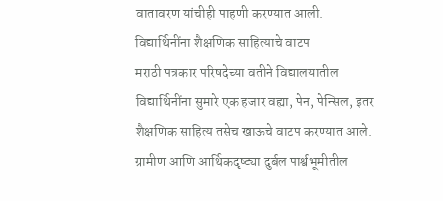वातावरण यांचीही पाहणी करण्यात आली.
विद्यार्थिनींना शैक्षणिक साहित्याचे वाटप
मराठी पत्रकार परिषदेच्या वतीने विद्यालयातील विद्यार्थिनींना सुमारे एक हजार वह्या, पेन, पेन्सिल, इतर शैक्षणिक साहित्य तसेच खाऊचे वाटप करण्यात आले. ग्रामीण आणि आर्थिकदृष्ट्या दुर्बल पार्श्वभूमीतील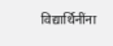विद्यार्थिनींना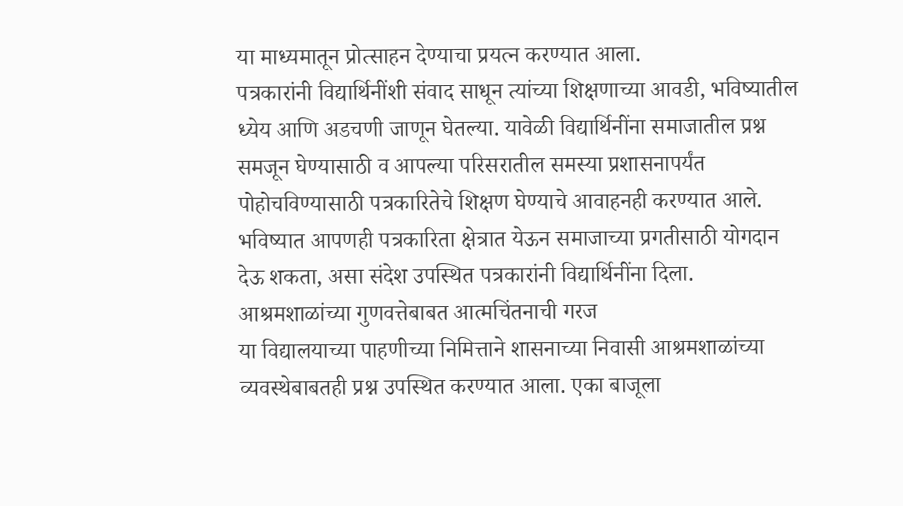या माध्यमातून प्रोत्साहन देण्याचा प्रयत्न करण्यात आला.
पत्रकारांनी विद्यार्थिनींशी संवाद साधून त्यांच्या शिक्षणाच्या आवडी, भविष्यातील ध्येय आणि अडचणी जाणून घेतल्या. यावेळी विद्यार्थिनींना समाजातील प्रश्न समजून घेण्यासाठी व आपल्या परिसरातील समस्या प्रशासनापर्यंत पोहोचविण्यासाठी पत्रकारितेचे शिक्षण घेण्याचे आवाहनही करण्यात आले. भविष्यात आपणही पत्रकारिता क्षेत्रात येऊन समाजाच्या प्रगतीसाठी योगदान देऊ शकता, असा संदेश उपस्थित पत्रकारांनी विद्यार्थिनींना दिला.
आश्रमशाळांच्या गुणवत्तेबाबत आत्मचिंतनाची गरज
या विद्यालयाच्या पाहणीच्या निमित्ताने शासनाच्या निवासी आश्रमशाळांच्या व्यवस्थेबाबतही प्रश्न उपस्थित करण्यात आला. एका बाजूला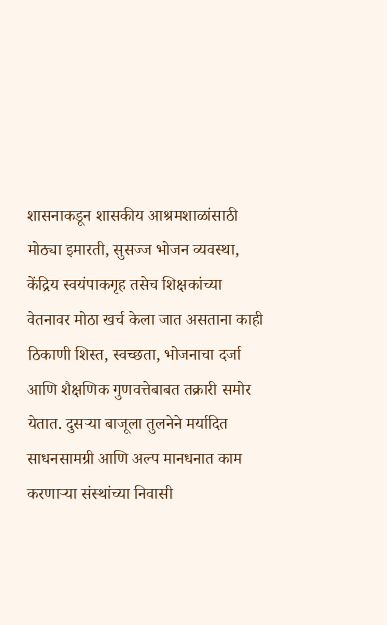शासनाकडून शासकीय आश्रमशाळांसाठी मोठ्या इमारती, सुसज्ज भोजन व्यवस्था, केंद्रिय स्वयंपाकगृह तसेच शिक्षकांच्या वेतनावर मोठा खर्च केला जात असताना काही ठिकाणी शिस्त, स्वच्छता, भोजनाचा दर्जा आणि शैक्षणिक गुणवत्तेबाबत तक्रारी समोर येतात. दुसऱ्या बाजूला तुलनेने मर्यादित साधनसामग्री आणि अल्प मानधनात काम करणाऱ्या संस्थांच्या निवासी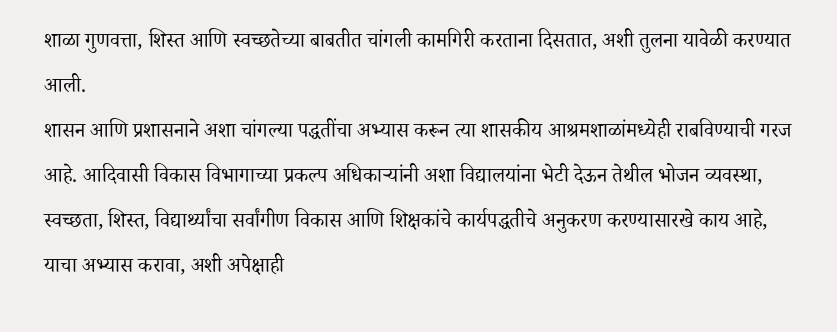शाळा गुणवत्ता, शिस्त आणि स्वच्छतेच्या बाबतीत चांगली कामगिरी करताना दिसतात, अशी तुलना यावेळी करण्यात आली.
शासन आणि प्रशासनाने अशा चांगल्या पद्धतींचा अभ्यास करून त्या शासकीय आश्रमशाळांमध्येही राबविण्याची गरज आहे. आदिवासी विकास विभागाच्या प्रकल्प अधिकाऱ्यांनी अशा विद्यालयांना भेटी देऊन तेथील भोजन व्यवस्था, स्वच्छता, शिस्त, विद्यार्थ्यांचा सर्वांगीण विकास आणि शिक्षकांचे कार्यपद्धतीचे अनुकरण करण्यासारखे काय आहे, याचा अभ्यास करावा, अशी अपेक्षाही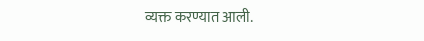व्यक्त करण्यात आली.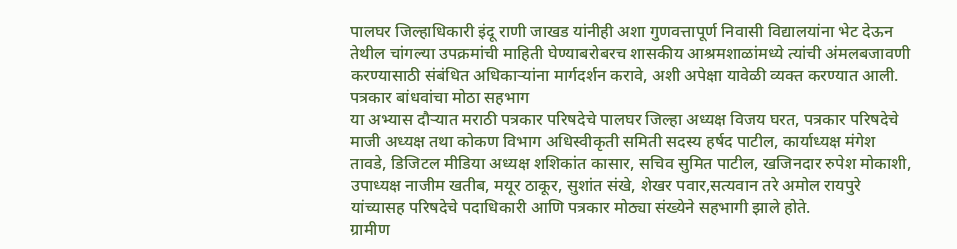पालघर जिल्हाधिकारी इंदू राणी जाखड यांनीही अशा गुणवत्तापूर्ण निवासी विद्यालयांना भेट देऊन तेथील चांगल्या उपक्रमांची माहिती घेण्याबरोबरच शासकीय आश्रमशाळांमध्ये त्यांची अंमलबजावणी करण्यासाठी संबंधित अधिकाऱ्यांना मार्गदर्शन करावे, अशी अपेक्षा यावेळी व्यक्त करण्यात आली.
पत्रकार बांधवांचा मोठा सहभाग
या अभ्यास दौऱ्यात मराठी पत्रकार परिषदेचे पालघर जिल्हा अध्यक्ष विजय घरत, पत्रकार परिषदेचे माजी अध्यक्ष तथा कोकण विभाग अधिस्वीकृती समिती सदस्य हर्षद पाटील, कार्याध्यक्ष मंगेश तावडे, डिजिटल मीडिया अध्यक्ष शशिकांत कासार, सचिव सुमित पाटील, खजिनदार रुपेश मोकाशी, उपाध्यक्ष नाजीम खतीब, मयूर ठाकूर, सुशांत संखे, शेखर पवार,सत्यवान तरे अमोल रायपुरे यांच्यासह परिषदेचे पदाधिकारी आणि पत्रकार मोठ्या संख्येने सहभागी झाले होते.
ग्रामीण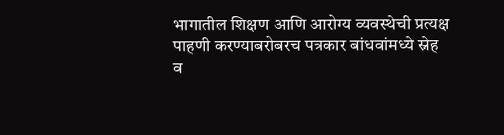भागातील शिक्षण आणि आरोग्य व्यवस्थेची प्रत्यक्ष पाहणी करण्याबरोबरच पत्रकार बांधवांमध्ये स्नेह व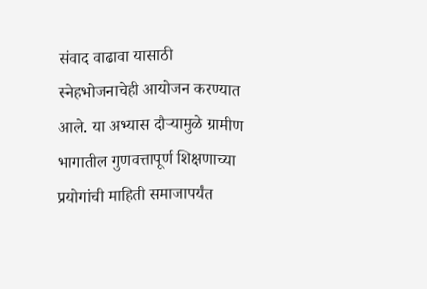संवाद वाढावा यासाठी स्नेहभोजनाचेही आयोजन करण्यात आले. या अभ्यास दौऱ्यामुळे ग्रामीण भागातील गुणवत्तापूर्ण शिक्षणाच्या प्रयोगांची माहिती समाजापर्यंत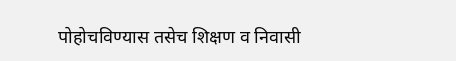पोहोचविण्यास तसेच शिक्षण व निवासी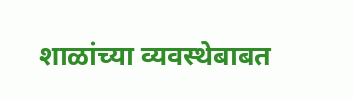शाळांच्या व्यवस्थेबाबत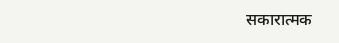सकारात्मक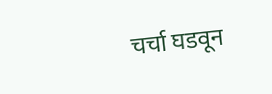चर्चा घडवून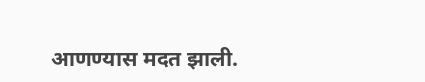आणण्यास मदत झाली.